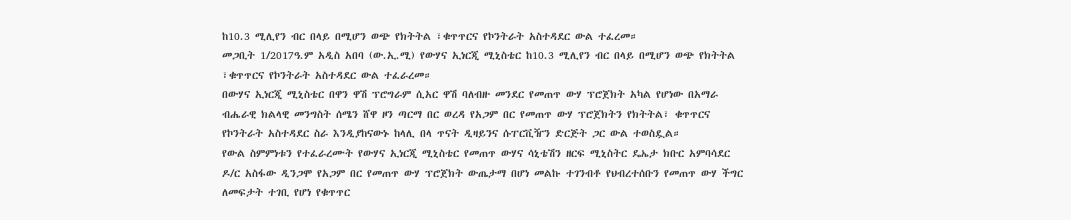ከ10.3 ሚሊየን ብር በላይ በሚሆን ወጭ የክትትል ፣ቁጥጥርና የኮንትራት አስተዳደር ውል ተፈረመ።
መጋቢት 1/2017ዓ.ም አዲስ አበባ (ው.ኢ.ሚ) የውሃና ኢነርጂ ሚኒስቴር ከ10.3 ሚሊየን ብር በላይ በሚሆን ወጭ የክትትል ፣ቁጥጥርና የኮንትራት አስተዳደር ውል ተፈራረመ።
በውሃና ኢነርጂ ሚኒስቴር በዋን ዋሽ ፕሮግራም ሲአር ዋሽ ባለብዙ መንደር የመጠጥ ውሃ ፕሮጀክት አካል የሆነው በአማራ ብሔራዊ ክልላዊ መንግስት ሰሜን ሸዋ ዞን ጣርማ በር ወረዳ የአጋም በር የመጠጥ ውሃ ፕሮጀክትን የክትትል፣ ቁጥጥርና የኮንትራት አስተዳደር ስራ እንዲያከናውኑ ከላሊ በላ ጥናት ዲዛይንና ሱፐርቪዥን ድርጅት ጋር ውል ተወስዷል።
የውል ስምምነቱን የተፈራረሙት የውሃና ኢነርጂ ሚኒስቴር የመጠጥ ውሃና ሳኒቴሽን ዘርፍ ሚኒስትር ዴኤታ ክቡር አምባሳደር ዶ/ር አስፋው ዲንጋሞ የአጋም በር የመጠጥ ውሃ ፕሮጀክት ውጤታማ በሆነ መልኩ ተገንብቶ የህብረተሰቡን የመጠጥ ውሃ ችግር ለመፍታት ተገቢ የሆነ የቁጥጥር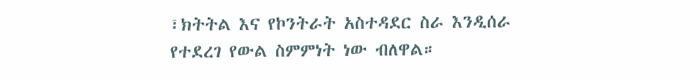፣ክትትል እና የኮንትራት አስተዳደር ስራ እንዲሰራ የተደረገ የውል ስምምነት ነው ብለዋል።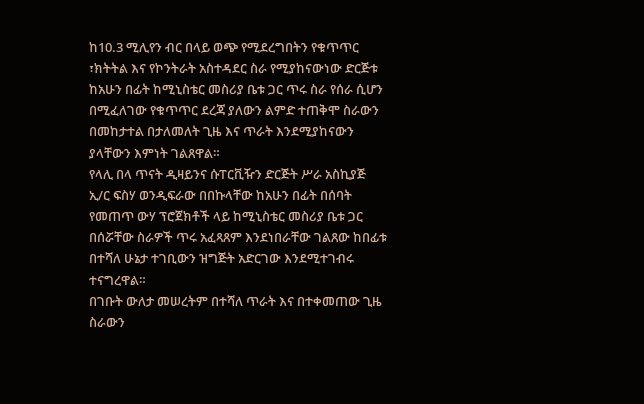ከ10.3 ሚሊየን ብር በላይ ወጭ የሚደረግበትን የቁጥጥር ፣ክትትል እና የኮንትራት አስተዳደር ስራ የሚያከናውነው ድርጅቱ ከአሁን በፊት ከሚኒስቴር መስሪያ ቤቱ ጋር ጥሩ ስራ የሰራ ሲሆን በሚፈለገው የቁጥጥር ደረጃ ያለውን ልምድ ተጠቅሞ ስራውን በመከታተል በታለመለት ጊዜ እና ጥራት እንደሚያከናውን ያላቸውን እምነት ገልጸዋል።
የላሊ በላ ጥናት ዲዛይንና ሱፐርቪዥን ድርጅት ሥራ አስኪያጅ ኢ/ር ፍስሃ ወንዲፍራው በበኩላቸው ከአሁን በፊት በሰባት የመጠጥ ውሃ ፕሮጀክቶች ላይ ከሚኒስቴር መስሪያ ቤቱ ጋር በሰሯቸው ስራዎች ጥሩ አፈጻጸም እንደነበራቸው ገልጸው ከበፊቱ በተሻለ ሁኔታ ተገቢውን ዝግጅት አድርገው እንደሚተገብሩ ተናግረዋል።
በገቡት ውለታ መሠረትም በተሻለ ጥራት እና በተቀመጠው ጊዜ ስራውን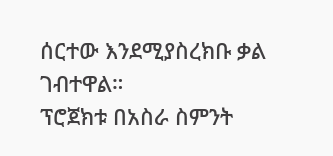ሰርተው እንደሚያስረክቡ ቃል ገብተዋል።
ፕሮጀክቱ በአስራ ስምንት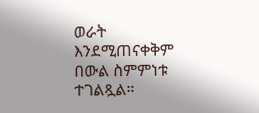ወራት እንደሚጠናቀቅም በውል ስምምነቱ ተገልጿል።